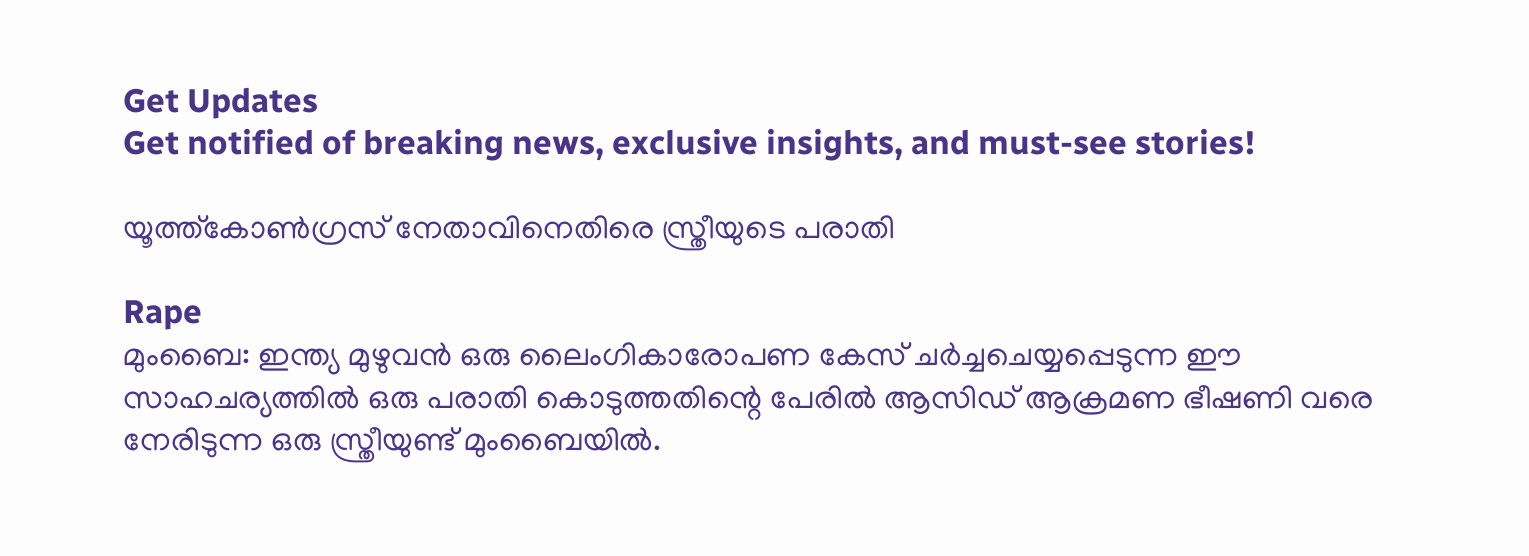Get Updates
Get notified of breaking news, exclusive insights, and must-see stories!

യൂത്ത്കോണ്‍ഗ്രസ് നേതാവിനെതിരെ സ്ത്രീയുടെ പരാതി

Rape
മുംബൈ: ഇന്ത്യ മുഴുവന്‍ ഒരു ലൈംഗികാരോപണ കേസ് ചര്‍ച്ചചെയ്യപ്പെടുന്ന ഈ സാഹചര്യത്തില്‍ ഒരു പരാതി കൊടുത്തതിന്റെ പേരില്‍ ആസിഡ് ആക്രമണ ഭീഷണി വരെ നേരിടുന്ന ഒരു സ്ത്രീയുണ്ട് മുംബൈയില്‍.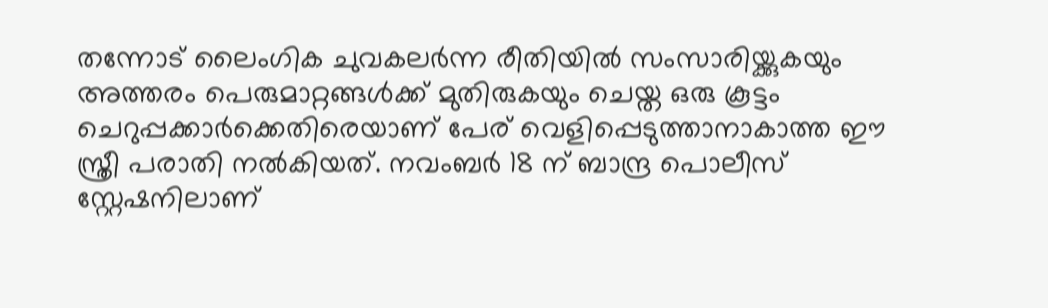തന്നോട് ലൈംഗിക ചുവകലര്‍ന്ന രീതിയില്‍ സംസാരിയ്ക്കുകയും അത്തരം പെരുമാറ്റങ്ങള്‍ക്ക് മുതിരുകയും ചെയ്ത ഒരു കൂട്ടം ചെറുപ്പക്കാര്‍ക്കെതിരെയാണ് പേര് വെളിപ്പെടുത്താനാകാത്ത ഈ സ്ത്രീ പരാതി നല്‍കിയത്. നവംബര്‍ 18 ന് ബാന്ദ്ര പൊലീസ് സ്റ്റേഷനിലാണ്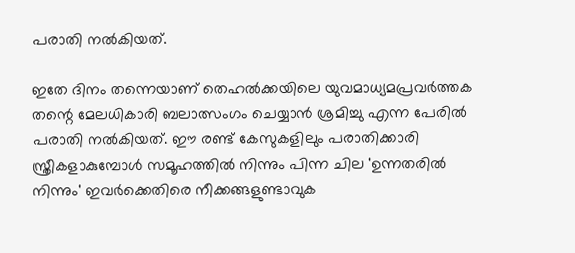പരാതി നല്‍കിയത്.

ഇതേ ദിനം തന്നെയാണ് തെഹല്‍ക്കയിലെ യുവമാധ്യമപ്രവര്‍ത്തക തന്റെ മേലധികാരി ബലാത്സംഗം ചെയ്യാന്‍ ശ്രമിച്ചു എന്ന പേരില്‍ പരാതി നല്‍കിയത്. ഈ രണ്ട് കേസുകളിലും പരാതിക്കാരി സ്ത്രീകളാകുമ്പോള്‍ സമൂഹത്തില്‍ നിന്നും പിന്ന ചില 'ഉന്നതരില്‍ നിന്നും' ഇവര്‍ക്കെതിരെ നീക്കങ്ങളുണ്ടാവുക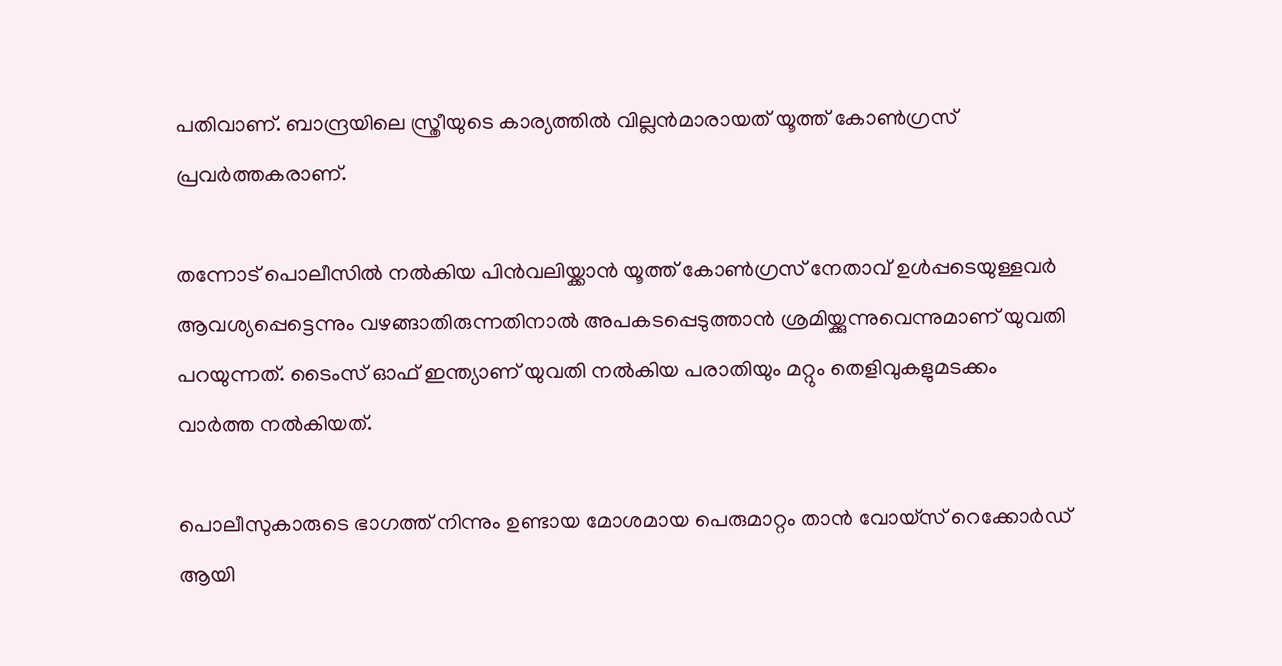പതിവാണ്. ബാന്ദ്രയിലെ സ്ത്രീയുടെ കാര്യത്തില്‍ വില്ലന്‍മാരായത് യൂത്ത് കോണ്‍ഗ്രസ് പ്രവര്‍ത്തകരാണ്.

തന്നോട് പൊലീസില്‍ നല്‍കിയ പിന്‍വലിയ്ക്കാന്‍ യൂത്ത് കോണ്‍ഗ്രസ് നേതാവ് ഉള്‍പ്പടെയുള്ളവര്‍ ആവശ്യപ്പെട്ടെന്നും വഴങ്ങാതിരുന്നതിനാല്‍ അപകടപ്പെടുത്താന്‍ ശ്രമിയ്ക്കുന്നുവെന്നുമാണ് യുവതി പറയുന്നത്. ടൈംസ് ഓഫ് ഇന്ത്യാണ് യുവതി നല്‍കിയ പരാതിയും മറ്റും തെളിവുകളുമടക്കം വാര്‍ത്ത നല്‍കിയത്.

പൊലീസുകാരുടെ ഭാഗത്ത് നിന്നും ഉണ്ടായ മോശമായ പെരുമാറ്റം താന്‍ വോയ്‌സ് റെക്കോര്‍ഡ് ആയി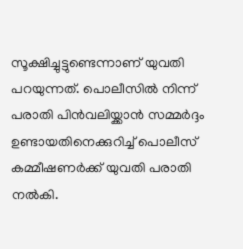സൂക്ഷിച്ചുട്ടുണ്ടെന്നാണ് യുവതി പറയുന്നത്. പൊലീസില്‍ നിന്ന് പരാതി പിന്‍വലിയ്ക്കാന്‍ സമ്മര്‍ദ്ദം ഉണ്ടായതിനെക്കുറിച്ച് പൊലീസ് കമ്മീഷണര്‍ക്ക് യുവതി പരാതി നല്‍കി.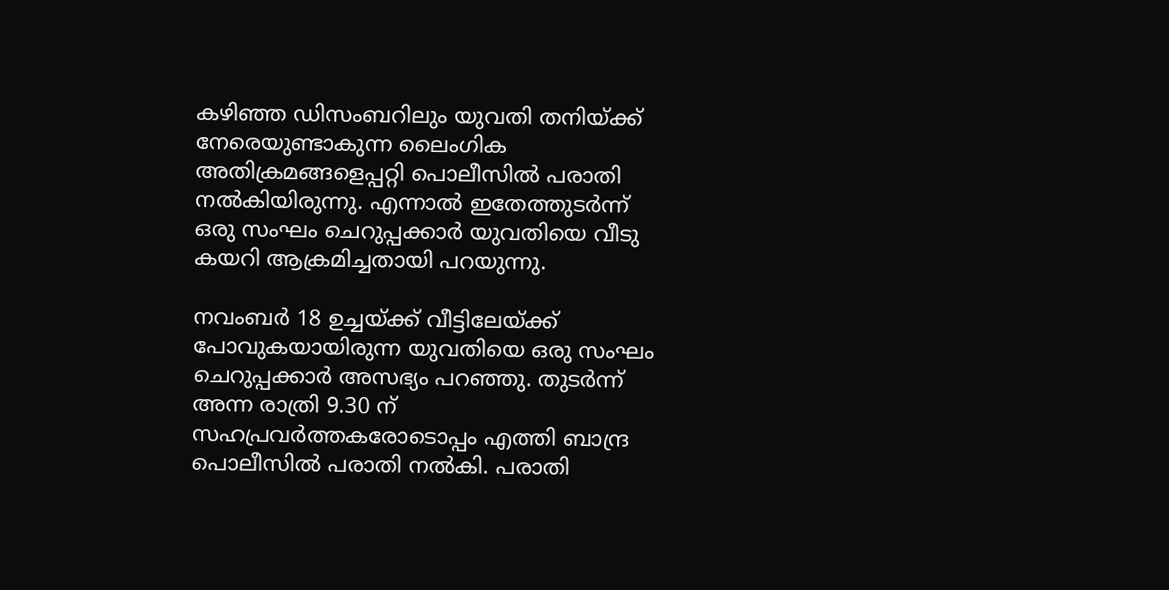കഴിഞ്ഞ ഡിസംബറിലും യുവതി തനിയ്ക്ക് നേരെയുണ്ടാകുന്ന ലൈംഗിക അതിക്രമങ്ങളെപ്പറ്റി പൊലീസില്‍ പരാതി നല്‍കിയിരുന്നു. എന്നാല്‍ ഇതേത്തുടര്‍ന്ന് ഒരു സംഘം ചെറുപ്പക്കാര്‍ യുവതിയെ വീടു കയറി ആക്രമിച്ചതായി പറയുന്നു.

നവംബര്‍ 18 ഉച്ചയ്ക്ക് വീട്ടിലേയ്ക്ക് പോവുകയായിരുന്ന യുവതിയെ ഒരു സംഘം ചെറുപ്പക്കാര്‍ അസഭ്യം പറഞ്ഞു. തുടര്‍ന്ന് അന്ന രാത്രി 9.30 ന് സഹപ്രവര്‍ത്തകരോടൊപ്പം എത്തി ബാന്ദ്ര പൊലീസില്‍ പരാതി നല്‍കി. പരാതി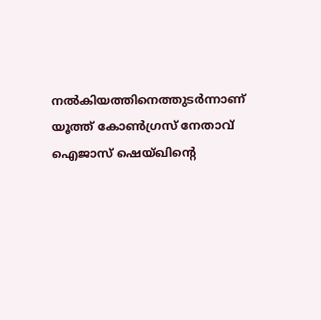നല്‍കിയത്തിനെത്തുടര്‍ന്നാണ് യൂത്ത് കോണ്‍ഗ്രസ് നേതാവ് ഐജാസ് ഷെയ്ഖിന്റെ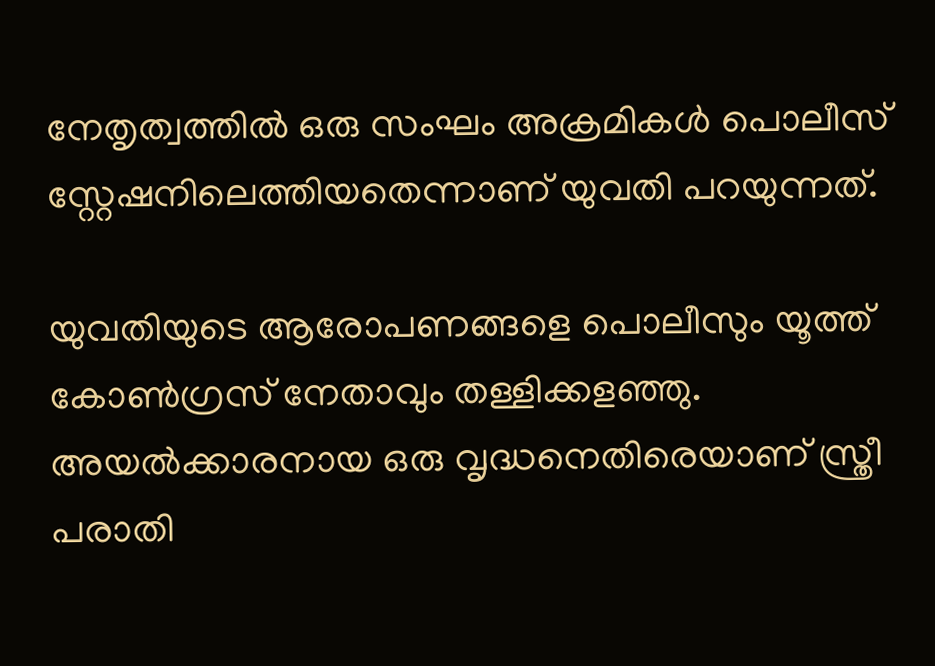നേതൃത്വത്തില്‍ ഒരു സംഘം അക്രമികള്‍ പൊലീസ് സ്റ്റേഷനിലെത്തിയതെന്നാണ് യുവതി പറയുന്നത്.

യുവതിയുടെ ആരോപണങ്ങളെ പൊലീസും യൂത്ത് കോണ്‍ഗ്രസ് നേതാവും തള്ളിക്കളഞ്ഞു. അയല്‍ക്കാരനായ ഒരു വൃദ്ധനെതിരെയാണ് സ്ത്രീ പരാതി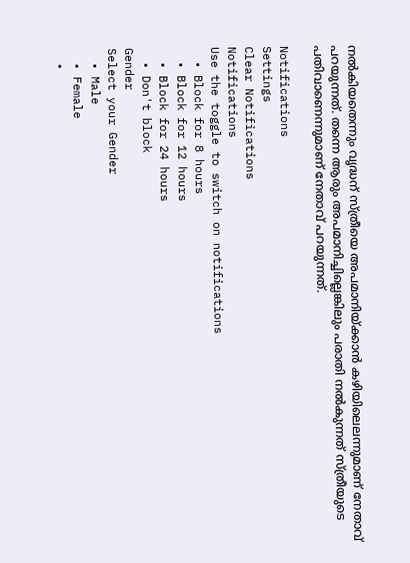നല്‍കിയതെന്നും വൃദ്ധന് സ്ത്രീയെ അപമാനിയ്ക്കാന്‍ കഴിയിലെലന്നുമാണ് നേതാവ് പറയുന്നത്. തന്നെ ആരും അപമാനിച്ചില്ലെങ്കിലും പരാതി നല്‍കുന്നത് സ്ത്രീയുടെ പതിവാണെന്നുമാണ് നേതാവ് പറയുന്നത്.

Notifications
Settings
Clear Notifications
Notifications
Use the toggle to switch on notifications
  • Block for 8 hours
  • Block for 12 hours
  • Block for 24 hours
  • Don't block
Gender
Select your Gender
  • Male
  • Female
  •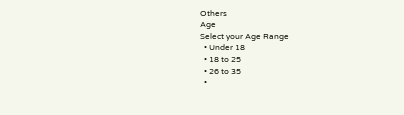Others
Age
Select your Age Range
  • Under 18
  • 18 to 25
  • 26 to 35
  •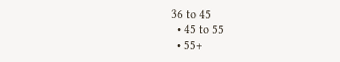36 to 45
  • 45 to 55
  • 55+